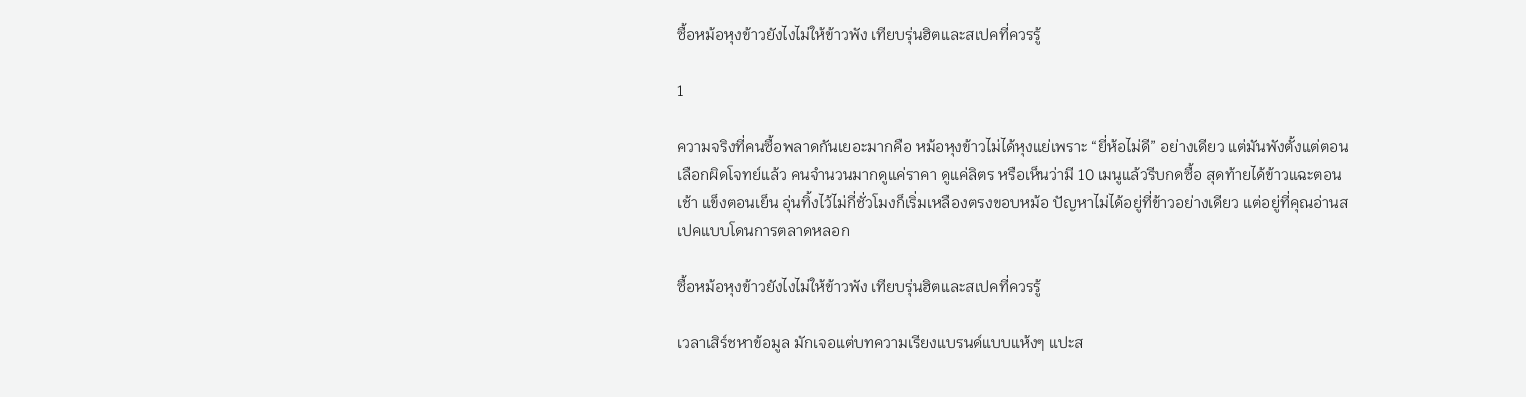ซื้อหม้อหุงข้าวยังไงไม่ให้ข้าวพัง เทียบรุ่นฮิตและสเปคที่ควรรู้

1

ความจริงที่คนซื้อพลาดกันเยอะมากคือ หม้อหุงข้าวไม่ได้หุงแย่เพราะ “ยี่ห้อไม่ดี” อย่างเดียว แต่มันพังตั้งแต่ตอนเลือกผิดโจทย์แล้ว คนจำนวนมากดูแค่ราคา ดูแค่ลิตร หรือเห็นว่ามี 10 เมนูแล้วรีบกดซื้อ สุดท้ายได้ข้าวแฉะตอนเช้า แข็งตอนเย็น อุ่นทิ้งไว้ไม่กี่ชั่วโมงก็เริ่มเหลืองตรงขอบหม้อ ปัญหาไม่ได้อยู่ที่ข้าวอย่างเดียว แต่อยู่ที่คุณอ่านสเปคแบบโดนการตลาดหลอก

ซื้อหม้อหุงข้าวยังไงไม่ให้ข้าวพัง เทียบรุ่นฮิตและสเปคที่ควรรู้

เวลาเสิร์ชหาข้อมูล มักเจอแต่บทความเรียงแบรนด์แบบแห้งๆ แปะส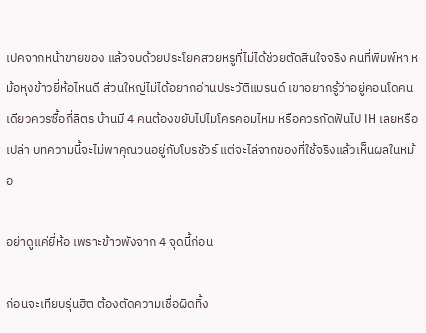เปคจากหน้าขายของ แล้วจบด้วยประโยคสวยหรูที่ไม่ได้ช่วยตัดสินใจจริง คนที่พิมพ์หา หม้อหุงข้าวยี่ห้อไหนดี ส่วนใหญ่ไม่ได้อยากอ่านประวัติแบรนด์ เขาอยากรู้ว่าอยู่คอนโดคนเดียวควรซื้อกี่ลิตร บ้านมี 4 คนต้องขยับไปไมโครคอมไหม หรือควรกัดฟันไป IH เลยหรือเปล่า บทความนี้จะไม่พาคุณวนอยู่กับโบรชัวร์ แต่จะไล่จากของที่ใช้จริงแล้วเห็นผลในหม้อ

อย่าดูแค่ยี่ห้อ เพราะข้าวพังจาก 4 จุดนี้ก่อน

ก่อนจะเทียบรุ่นฮิต ต้องตัดความเชื่อผิดทิ้ง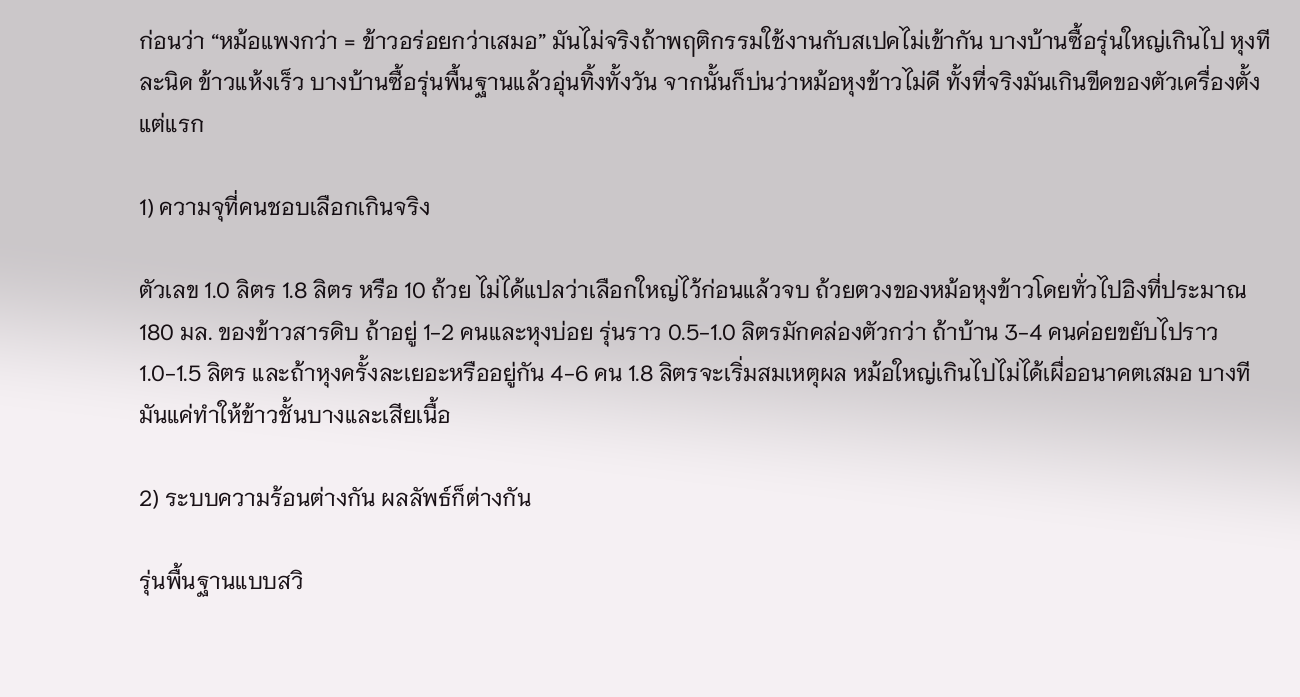ก่อนว่า “หม้อแพงกว่า = ข้าวอร่อยกว่าเสมอ” มันไม่จริงถ้าพฤติกรรมใช้งานกับสเปคไม่เข้ากัน บางบ้านซื้อรุ่นใหญ่เกินไป หุงทีละนิด ข้าวแห้งเร็ว บางบ้านซื้อรุ่นพื้นฐานแล้วอุ่นทิ้งทั้งวัน จากนั้นก็บ่นว่าหม้อหุงข้าวไม่ดี ทั้งที่จริงมันเกินขีดของตัวเครื่องตั้งแต่แรก

1) ความจุที่คนชอบเลือกเกินจริง

ตัวเลข 1.0 ลิตร 1.8 ลิตร หรือ 10 ถ้วย ไม่ได้แปลว่าเลือกใหญ่ไว้ก่อนแล้วจบ ถ้วยตวงของหม้อหุงข้าวโดยทั่วไปอิงที่ประมาณ 180 มล. ของข้าวสารดิบ ถ้าอยู่ 1-2 คนและหุงบ่อย รุ่นราว 0.5-1.0 ลิตรมักคล่องตัวกว่า ถ้าบ้าน 3-4 คนค่อยขยับไปราว 1.0-1.5 ลิตร และถ้าหุงครั้งละเยอะหรืออยู่กัน 4-6 คน 1.8 ลิตรจะเริ่มสมเหตุผล หม้อใหญ่เกินไปไม่ได้เผื่ออนาคตเสมอ บางทีมันแค่ทำให้ข้าวชั้นบางและเสียเนื้อ

2) ระบบความร้อนต่างกัน ผลลัพธ์ก็ต่างกัน

รุ่นพื้นฐานแบบสวิ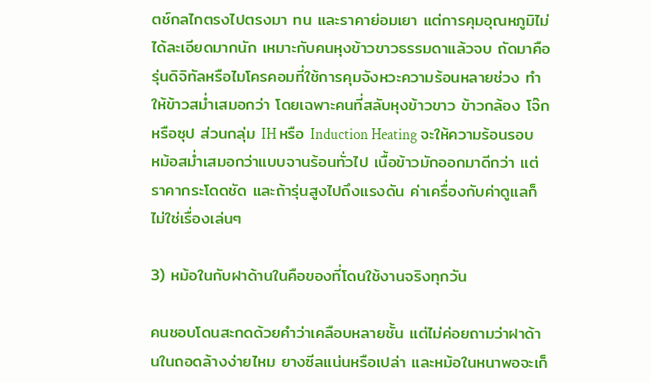ตช์กลไกตรงไปตรงมา ทน และราคาย่อมเยา แต่การคุมอุณหภูมิไม่ได้ละเอียดมากนัก เหมาะกับคนหุงข้าวขาวธรรมดาแล้วจบ ถัดมาคือรุ่นดิจิทัลหรือไมโครคอมที่ใช้การคุมจังหวะความร้อนหลายช่วง ทำให้ข้าวสม่ำเสมอกว่า โดยเฉพาะคนที่สลับหุงข้าวขาว ข้าวกล้อง โจ๊ก หรือซุป ส่วนกลุ่ม IH หรือ Induction Heating จะให้ความร้อนรอบหม้อสม่ำเสมอกว่าแบบจานร้อนทั่วไป เนื้อข้าวมักออกมาดีกว่า แต่ราคากระโดดชัด และถ้ารุ่นสูงไปถึงแรงดัน ค่าเครื่องกับค่าดูแลก็ไม่ใช่เรื่องเล่นๆ

3) หม้อในกับฝาด้านในคือของที่โดนใช้งานจริงทุกวัน

คนชอบโดนสะกดด้วยคำว่าเคลือบหลายชั้น แต่ไม่ค่อยถามว่าฝาด้านในถอดล้างง่ายไหม ยางซีลแน่นหรือเปล่า และหม้อในหนาพอจะเก็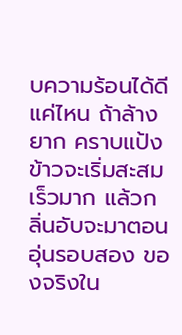บความร้อนได้ดีแค่ไหน ถ้าล้างยาก คราบแป้งข้าวจะเริ่มสะสมเร็วมาก แล้วกลิ่นอับจะมาตอนอุ่นรอบสอง ของจริงใน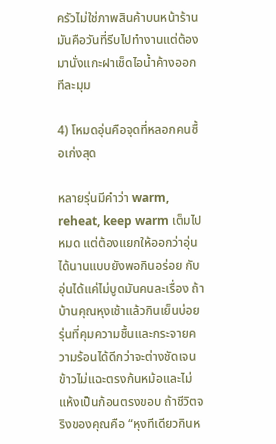ครัวไม่ใช่ภาพสินค้าบนหน้าร้าน มันคือวันที่รีบไปทำงานแต่ต้องมานั่งแกะฝาเช็ดไอน้ำค้างออกทีละมุม

4) โหมดอุ่นคือจุดที่หลอกคนซื้อเก่งสุด

หลายรุ่นมีคำว่า warm, reheat, keep warm เต็มไปหมด แต่ต้องแยกให้ออกว่าอุ่นได้นานแบบยังพอกินอร่อย กับอุ่นได้แค่ไม่บูดมันคนละเรื่อง ถ้าบ้านคุณหุงเช้าแล้วกินเย็นบ่อย รุ่นที่คุมความชื้นและกระจายความร้อนได้ดีกว่าจะต่างชัดเจน ข้าวไม่แฉะตรงก้นหม้อและไม่แห้งเป็นก้อนตรงขอบ ถ้าชีวิตจริงของคุณคือ “หุงทีเดียวกินห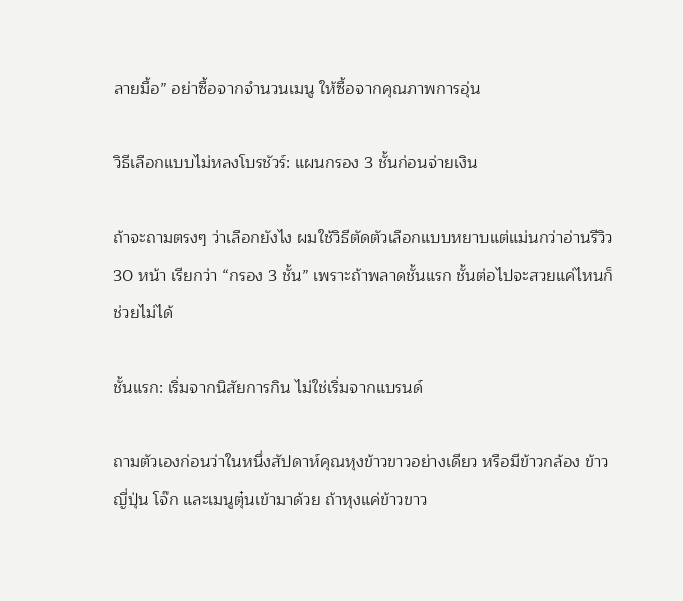ลายมื้อ” อย่าซื้อจากจำนวนเมนู ให้ซื้อจากคุณภาพการอุ่น

วิธีเลือกแบบไม่หลงโบรชัวร์: แผนกรอง 3 ชั้นก่อนจ่ายเงิน

ถ้าจะถามตรงๆ ว่าเลือกยังไง ผมใช้วิธีตัดตัวเลือกแบบหยาบแต่แม่นกว่าอ่านรีวิว 30 หน้า เรียกว่า “กรอง 3 ชั้น” เพราะถ้าพลาดชั้นแรก ชั้นต่อไปจะสวยแค่ไหนก็ช่วยไม่ได้

ชั้นแรก: เริ่มจากนิสัยการกิน ไม่ใช่เริ่มจากแบรนด์

ถามตัวเองก่อนว่าในหนึ่งสัปดาห์คุณหุงข้าวขาวอย่างเดียว หรือมีข้าวกล้อง ข้าวญี่ปุ่น โจ๊ก และเมนูตุ๋นเข้ามาด้วย ถ้าหุงแค่ข้าวขาว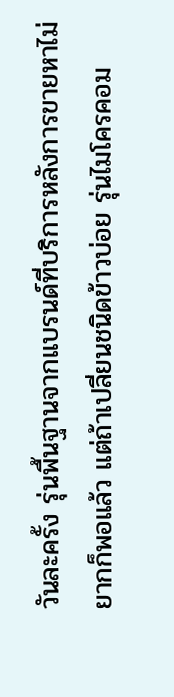วันละครั้ง รุ่นพื้นฐานจากแบรนด์ที่บริการหลังการขายหาไม่ยากก็พอแล้ว แต่ถ้าเปลี่ยนชนิดข้าวบ่อย รุ่นไมโครคอม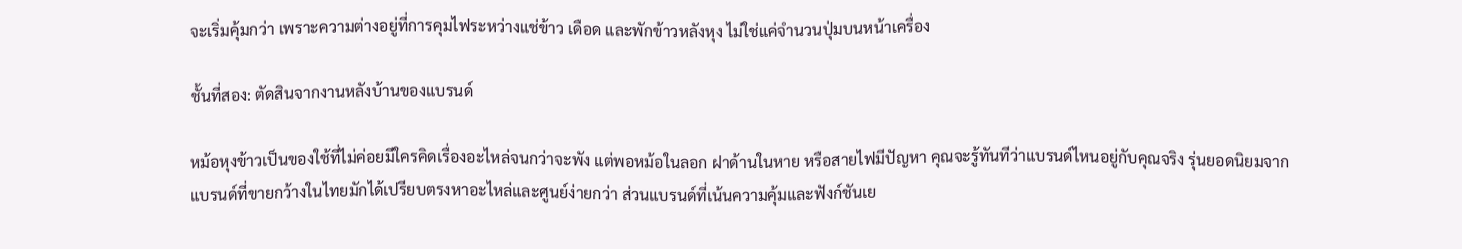จะเริ่มคุ้มกว่า เพราะความต่างอยู่ที่การคุมไฟระหว่างแช่ข้าว เดือด และพักข้าวหลังหุง ไม่ใช่แค่จำนวนปุ่มบนหน้าเครื่อง

ชั้นที่สอง: ตัดสินจากงานหลังบ้านของแบรนด์

หม้อหุงข้าวเป็นของใช้ที่ไม่ค่อยมีใครคิดเรื่องอะไหล่จนกว่าจะพัง แต่พอหม้อในลอก ฝาด้านในหาย หรือสายไฟมีปัญหา คุณจะรู้ทันทีว่าแบรนด์ไหนอยู่กับคุณจริง รุ่นยอดนิยมจากแบรนด์ที่ขายกว้างในไทยมักได้เปรียบตรงหาอะไหล่และศูนย์ง่ายกว่า ส่วนแบรนด์ที่เน้นความคุ้มและฟังก์ชันเย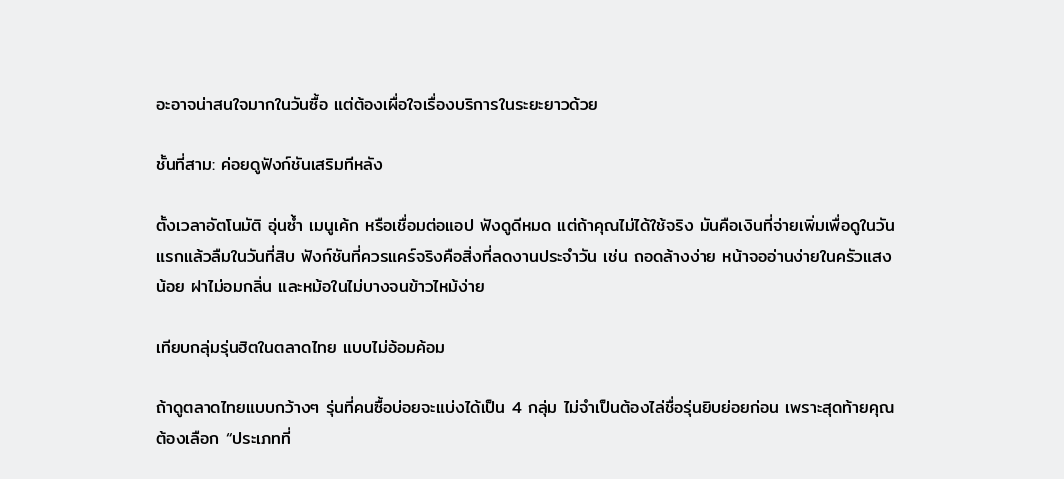อะอาจน่าสนใจมากในวันซื้อ แต่ต้องเผื่อใจเรื่องบริการในระยะยาวด้วย

ชั้นที่สาม: ค่อยดูฟังก์ชันเสริมทีหลัง

ตั้งเวลาอัตโนมัติ อุ่นซ้ำ เมนูเค้ก หรือเชื่อมต่อแอป ฟังดูดีหมด แต่ถ้าคุณไม่ได้ใช้จริง มันคือเงินที่จ่ายเพิ่มเพื่อดูในวันแรกแล้วลืมในวันที่สิบ ฟังก์ชันที่ควรแคร์จริงคือสิ่งที่ลดงานประจำวัน เช่น ถอดล้างง่าย หน้าจออ่านง่ายในครัวแสงน้อย ฝาไม่อมกลิ่น และหม้อในไม่บางจนข้าวไหม้ง่าย

เทียบกลุ่มรุ่นฮิตในตลาดไทย แบบไม่อ้อมค้อม

ถ้าดูตลาดไทยแบบกว้างๆ รุ่นที่คนซื้อบ่อยจะแบ่งได้เป็น 4 กลุ่ม ไม่จำเป็นต้องไล่ชื่อรุ่นยิบย่อยก่อน เพราะสุดท้ายคุณต้องเลือก “ประเภทที่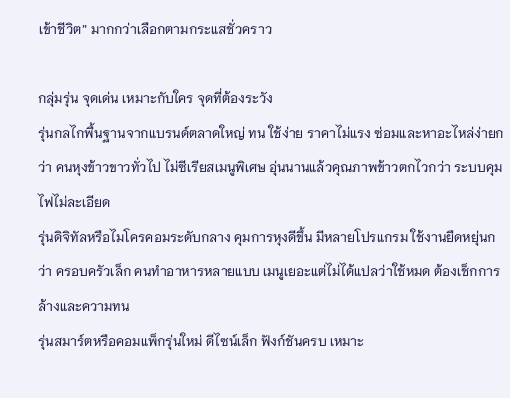เข้าชีวิต” มากกว่าเลือกตามกระแสชั่วคราว

กลุ่มรุ่น จุดเด่น เหมาะกับใคร จุดที่ต้องระวัง
รุ่นกลไกพื้นฐานจากแบรนด์ตลาดใหญ่ ทน ใช้ง่าย ราคาไม่แรง ซ่อมและหาอะไหล่ง่ายกว่า คนหุงข้าวขาวทั่วไป ไม่ซีเรียสเมนูพิเศษ อุ่นนานแล้วคุณภาพข้าวตกไวกว่า ระบบคุมไฟไม่ละเอียด
รุ่นดิจิทัลหรือไมโครคอมระดับกลาง คุมการหุงดีขึ้น มีหลายโปรแกรม ใช้งานยืดหยุ่นกว่า ครอบครัวเล็ก คนทำอาหารหลายแบบ เมนูเยอะแต่ไม่ได้แปลว่าใช้หมด ต้องเช็กการล้างและความทน
รุ่นสมาร์ตหรือคอมแพ็กรุ่นใหม่ ดีไซน์เล็ก ฟังก์ชันครบ เหมาะ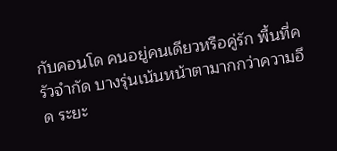กับคอนโด คนอยู่คนเดียวหรือคู่รัก พื้นที่ครัวจำกัด บางรุ่นเน้นหน้าตามากกว่าความอึด ระยะ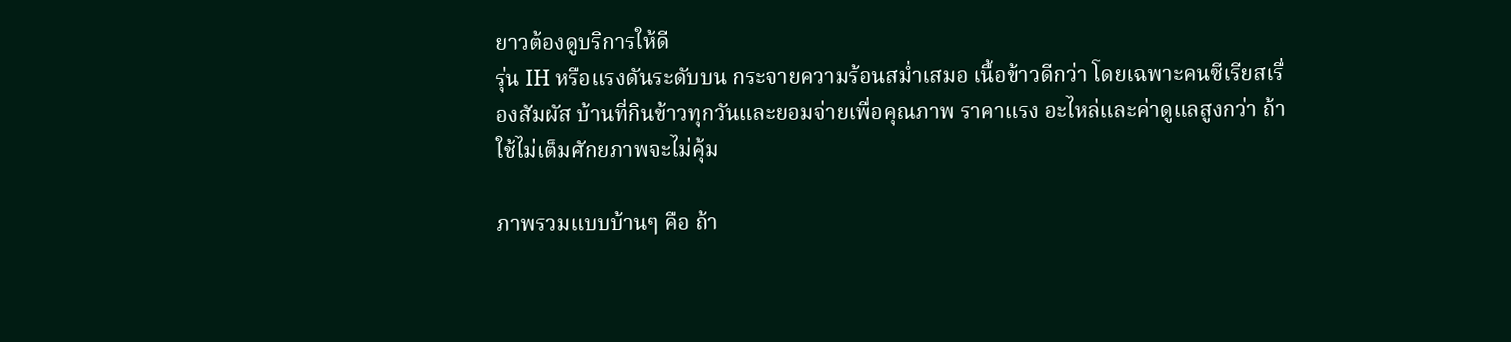ยาวต้องดูบริการให้ดี
รุ่น IH หรือแรงดันระดับบน กระจายความร้อนสม่ำเสมอ เนื้อข้าวดีกว่า โดยเฉพาะคนซีเรียสเรื่องสัมผัส บ้านที่กินข้าวทุกวันและยอมจ่ายเพื่อคุณภาพ ราคาแรง อะไหล่และค่าดูแลสูงกว่า ถ้าใช้ไม่เต็มศักยภาพจะไม่คุ้ม

ภาพรวมแบบบ้านๆ คือ ถ้า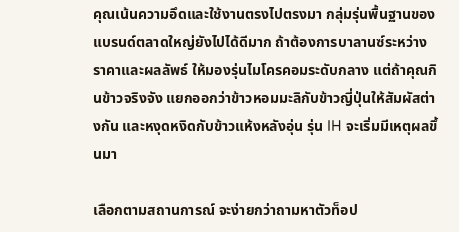คุณเน้นความอึดและใช้งานตรงไปตรงมา กลุ่มรุ่นพื้นฐานของแบรนด์ตลาดใหญ่ยังไปได้ดีมาก ถ้าต้องการบาลานซ์ระหว่างราคาและผลลัพธ์ ให้มองรุ่นไมโครคอมระดับกลาง แต่ถ้าคุณกินข้าวจริงจัง แยกออกว่าข้าวหอมมะลิกับข้าวญี่ปุ่นให้สัมผัสต่างกัน และหงุดหงิดกับข้าวแห้งหลังอุ่น รุ่น IH จะเริ่มมีเหตุผลขึ้นมา

เลือกตามสถานการณ์ จะง่ายกว่าถามหาตัวท็อป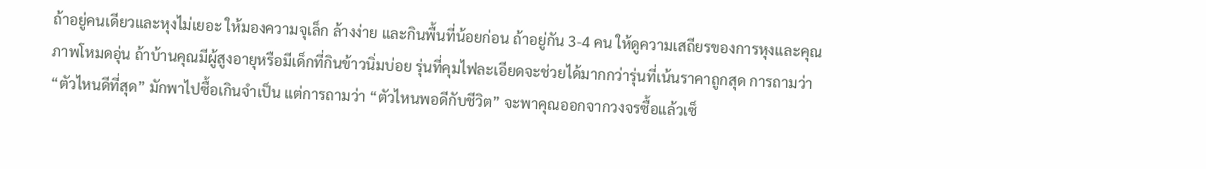ถ้าอยู่คนเดียวและหุงไม่เยอะ ให้มองความจุเล็ก ล้างง่าย และกินพื้นที่น้อยก่อน ถ้าอยู่กัน 3-4 คน ให้ดูความเสถียรของการหุงและคุณภาพโหมดอุ่น ถ้าบ้านคุณมีผู้สูงอายุหรือมีเด็กที่กินข้าวนิ่มบ่อย รุ่นที่คุมไฟละเอียดจะช่วยได้มากกว่ารุ่นที่เน้นราคาถูกสุด การถามว่า “ตัวไหนดีที่สุด” มักพาไปซื้อเกินจำเป็น แต่การถามว่า “ตัวไหนพอดีกับชีวิต” จะพาคุณออกจากวงจรซื้อแล้วเซ็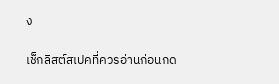ง

เช็กลิสต์สเปคที่ควรอ่านก่อนกด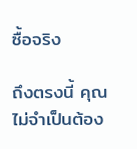ซื้อจริง

ถึงตรงนี้ คุณไม่จำเป็นต้อง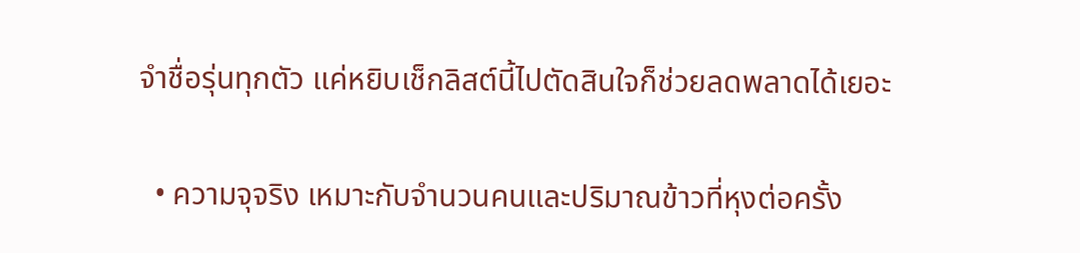จำชื่อรุ่นทุกตัว แค่หยิบเช็กลิสต์นี้ไปตัดสินใจก็ช่วยลดพลาดได้เยอะ

  • ความจุจริง เหมาะกับจำนวนคนและปริมาณข้าวที่หุงต่อครั้ง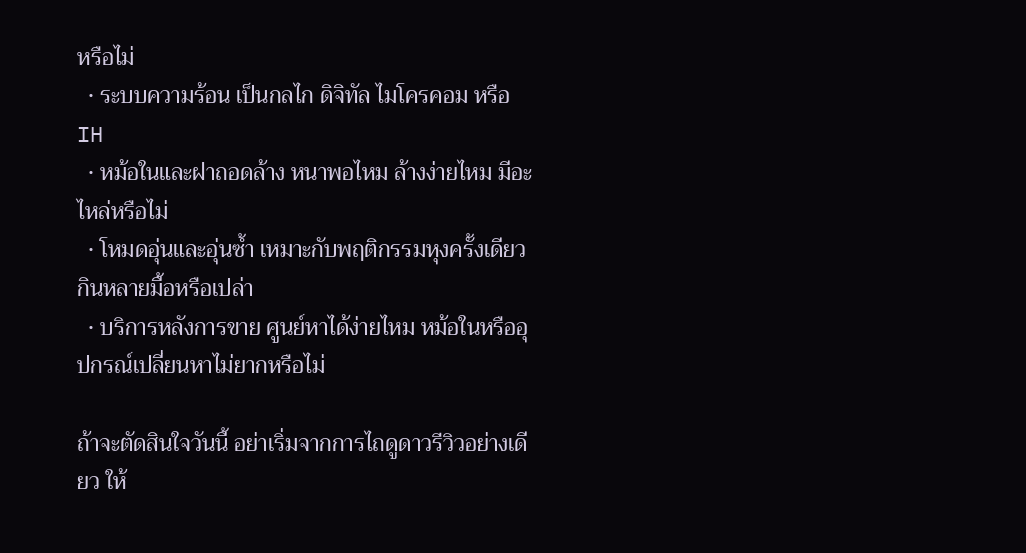หรือไม่
  • ระบบความร้อน เป็นกลไก ดิจิทัล ไมโครคอม หรือ IH
  • หม้อในและฝาถอดล้าง หนาพอไหม ล้างง่ายไหม มีอะไหล่หรือไม่
  • โหมดอุ่นและอุ่นซ้ำ เหมาะกับพฤติกรรมหุงครั้งเดียวกินหลายมื้อหรือเปล่า
  • บริการหลังการขาย ศูนย์หาได้ง่ายไหม หม้อในหรืออุปกรณ์เปลี่ยนหาไม่ยากหรือไม่

ถ้าจะตัดสินใจวันนี้ อย่าเริ่มจากการไถดูดาวรีวิวอย่างเดียว ให้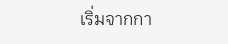เริ่มจากกา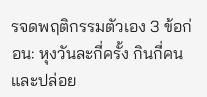รจดพฤติกรรมตัวเอง 3 ข้อก่อน: หุงวันละกี่ครั้ง กินกี่คน และปล่อย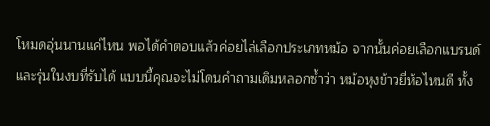โหมดอุ่นนานแค่ไหน พอได้คำตอบแล้วค่อยไล่เลือกประเภทหม้อ จากนั้นค่อยเลือกแบรนด์และรุ่นในงบที่รับได้ แบบนี้คุณจะไม่โดนคำถามเดิมหลอกซ้ำว่า หม้อหุงข้าวยี่ห้อไหนดี ทั้ง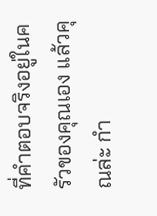ที่คำตอบจริงอยู่ในครัวของคุณเอง แล้วคุณล่ะ กำ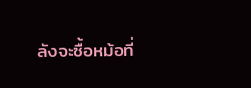ลังจะซื้อหม้อที่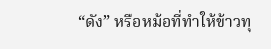“ดัง” หรือหม้อที่ทำให้ข้าวทุ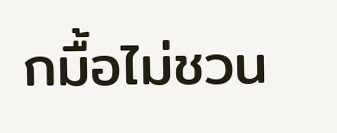กมื้อไม่ชวน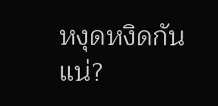หงุดหงิดกันแน่?